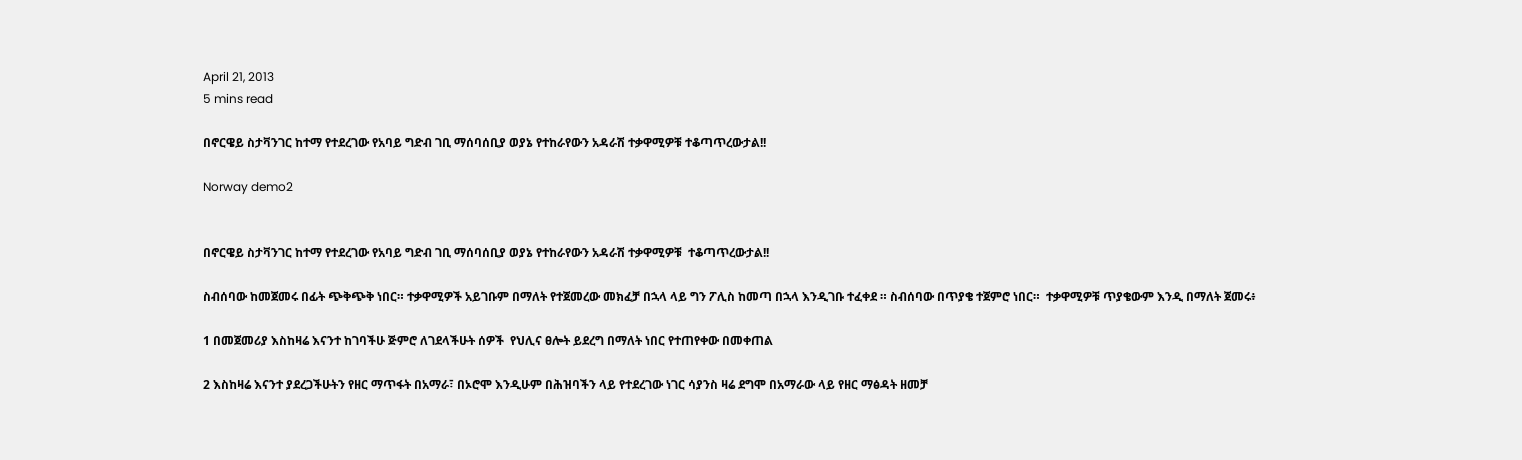April 21, 2013
5 mins read

በኖርዌይ ስታቫንገር ከተማ የተደረገው የአባይ ግድብ ገቢ ማሰባሰቢያ ወያኔ የተከራየውን አዳራሽ ተቃዋሚዎቹ ተቆጣጥረውታል!!

Norway demo2


በኖርዌይ ስታቫንገር ከተማ የተደረገው የአባይ ግድብ ገቢ ማሰባሰቢያ ወያኔ የተከራየውን አዳራሽ ተቃዋሚዎቹ  ተቆጣጥረውታል!!

ስብሰባው ከመጀመሩ በፊት ጭቅጭቅ ነበር። ተቃዋሚዎች አይገቡም በማለት የተጀመረው መክፈቻ በኋላ ላይ ግን ፖሊስ ከመጣ በኋላ እንዲገቡ ተፈቀደ ። ስብሰባው በጥያቄ ተጀምሮ ነበር።  ተቃዋሚዎቹ ጥያቄውም እንዲ በማለት ጀመሩ፥

1 በመጀመሪያ እስከዛሬ እናንተ ከገባችሁ ጅምሮ ለገደላችሁት ሰዎች  የህሊና ፀሎት ይደረግ በማለት ነበር የተጠየቀው በመቀጠል

2 እስከዛሬ እናንተ ያደረጋችሁትን የዘር ማጥፋት በአማራ፣ በኦሮሞ እንዲሁም በሕዝባችን ላይ የተደረገው ነገር ሳያንስ ዛሬ ደግሞ በአማራው ላይ የዘር ማፅዳት ዘመቻ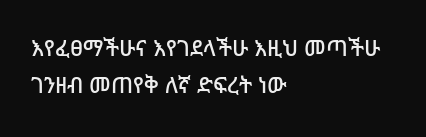እየፈፀማችሁና እየገደላችሁ እዚህ መጣችሁ ገንዘብ መጠየቅ ለኛ ድፍረት ነው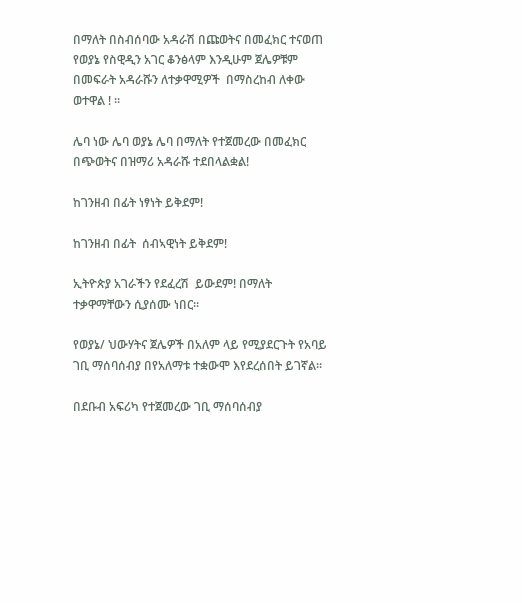በማለት በስብሰባው አዳራሽ በጩወትና በመፈክር ተናወጠ የወያኔ የስዊዲን አገር ቆንፅላም እንዲሁም ጀሌዎቹም በመፍራት አዳራሹን ለተቃዋሚዎች  በማስረከብ ለቀው ወተዋል ! ።

ሌባ ነው ሌባ ወያኔ ሌባ በማለት የተጀመረው በመፈክር  በጭወትና በዝማሪ አዳራሹ ተደበላልቋል!

ከገንዘብ በፊት ነፃነት ይቅደም!

ከገንዘብ በፊት  ሰብኣዊነት ይቅደም!

ኢትዮጵያ አገራችን የደፈረሽ  ይውደም! በማለት ተቃዋማቸውን ሲያሰሙ ነበር።

የወያኔ/ ህውሃትና ጀሌዎች በአለም ላይ የሚያደርጉት የአባይ ገቢ ማሰባሰብያ በየአለማቱ ተቋውሞ እየደረሰበት ይገኛል።

በደቡብ አፍሪካ የተጀመረው ገቢ ማሰባሰብያ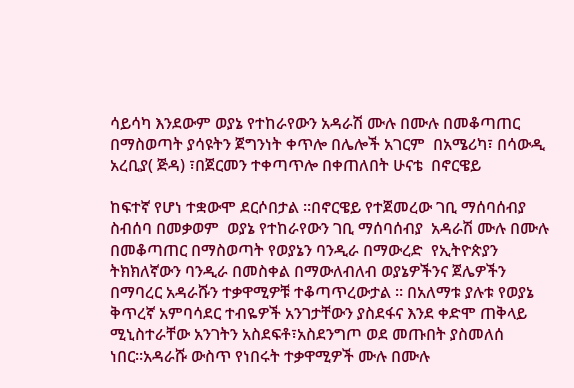ሳይሳካ እንደውም ወያኔ የተከራየውን አዳራሽ ሙሉ በሙሉ በመቆጣጠር በማስወጣት ያሳዩትን ጀግንነት ቀጥሎ በሌሎች አገርም  በአሜሪካ፣ በሳውዲ አረቢያ( ጅዳ) ፣በጀርመን ተቀጣጥሎ በቀጠለበት ሁናቴ  በኖርዌይ

ከፍተኛ የሆነ ተቋውሞ ደርሶበታል ።በኖርዌይ የተጀመረው ገቢ ማሰባሰብያ ስብሰባ በመቃወም  ወያኔ የተከራየውን ገቢ ማሰባሰብያ  አዳራሽ ሙሉ በሙሉ በመቆጣጠር በማስወጣት የወያኔን ባንዲራ በማውረድ  የኢትዮጵያን ትክክለኛውን ባንዲራ በመስቀል በማውለብለብ ወያኔዎችንና ጀሌዎችን በማባረር አዳራሹን ተቃዋሚዎቹ ተቆጣጥረውታል ። በአለማቱ ያሉቱ የወያኔ ቅጥረኛ አምባሳደር ተብዬዎች አንገታቸውን ያስደፋና እንደ ቀድሞ ጠቅላይ ሚኒስተራቸው አንገትን አስደፍቶ፣አስደንግጦ ወደ መጡበት ያስመለሰ ነበር።አዳራሹ ውስጥ የነበሩት ተቃዋሚዎች ሙሉ በሙሉ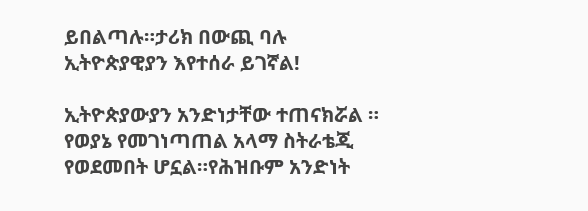ይበልጣሉ።ታሪክ በውጪ ባሉ ኢትዮጵያዊያን እየተሰራ ይገኛል!

ኢትዮጵያውያን አንድነታቸው ተጠናክሯል ። የወያኔ የመገነጣጠል አላማ ስትራቴጂ የወደመበት ሆኗል።የሕዝቡም አንድነት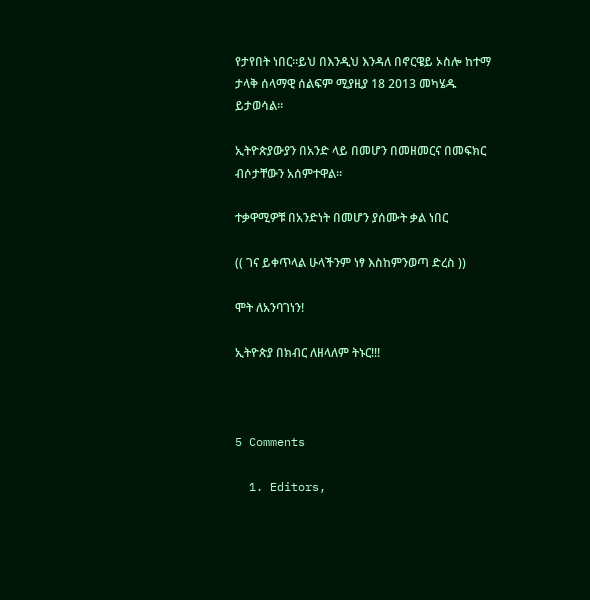የታየበት ነበር።ይህ በእንዲህ እንዳለ በኖርዌይ ኦስሎ ከተማ ታላቅ ሰላማዊ ሰልፍም ሚያዚያ 18 2013 መካሄዱ ይታወሳል።

ኢትዮጵያውያን በአንድ ላይ በመሆን በመዘመርና በመፍክር ብሶታቸውን አሰምተዋል።

ተቃዋሚዎቹ በአንድነት በመሆን ያሰሙት ቃል ነበር

(( ገና ይቀጥላል ሁላችንም ነፃ እስከምንወጣ ድረስ ))

ሞት ለአንባገነን!

ኢትዮጵያ በክብር ለዘላለም ትኑር!!!



5 Comments

  1. Editors,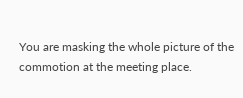You are masking the whole picture of the commotion at the meeting place.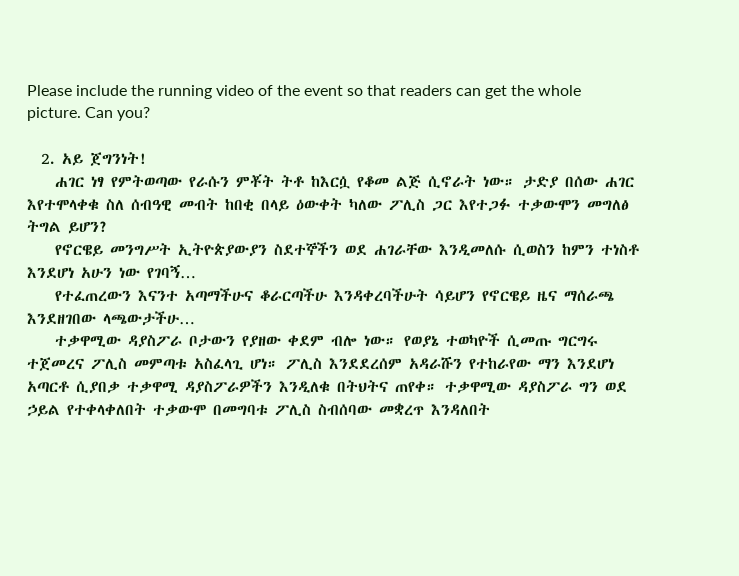Please include the running video of the event so that readers can get the whole picture. Can you?

  2. አይ ጀግንነት!
    ሐገር ነፃ የምትወጣው የራሱን ምቾት ትቶ ከእርሷ የቆመ ልጅ ሲኖራት ነው። ታድያ በሰው ሐገር እየተሞላቀቁ ስለ ሰብዓዊ መብት ከበቂ በላይ ዕውቀት ካለው ፖሊስ ጋር እየተጋፉ ተቃውሞን መግለፅ ትግል ይሆን?
    የኖርዌይ መንግሥት ኢትዮጵያውያን ስደተኞችን ወደ ሐገራቸው እንዲመለሱ ሲወስን ከምን ተነስቶ እንደሆነ አሁን ነው የገባኝ…
    የተፈጠረውን እናንተ አጣማችሁና ቆራርጣችሁ እንዳቀረባችሁት ሳይሆን የኖርዌይ ዜና ማሰራጫ እንደዘገበው ላጫውታችሁ…
    ተቃዋሚው ዳያስፖራ ቦታውን የያዘው ቀደም ብሎ ነው። የወያኔ ተወካዮች ሲመጡ ግርግሩ ተጀመረና ፖሊስ መምጣቱ አስፈላጊ ሆነ። ፖሊስ እንደደረሰም አዳራሹን የተከራየው ማን እንደሆነ አጣርቶ ሲያበቃ ተቃዋሚ ዳያስፖራዎችን እንዲለቁ በትህትና ጠየቀ። ተቃዋሚው ዳያስፖራ ግን ወደ ኃይል የተቀላቀለበት ተቃውሞ በመግባቱ ፖሊስ ስብሰባው መቋረጥ እንዳለበት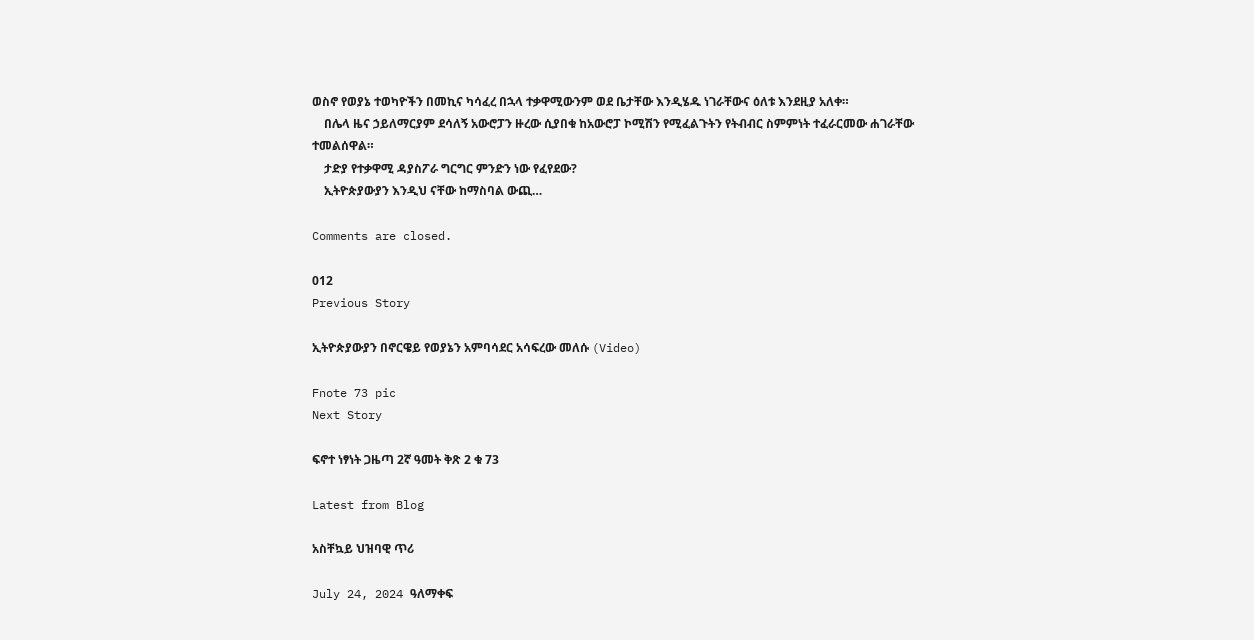ወስኖ የወያኔ ተወካዮችን በመኪና ካሳፈረ በኋላ ተቃዋሚውንም ወደ ቤታቸው እንዲሄዱ ነገራቸውና ዕለቱ እንደዚያ አለቀ።
    በሌላ ዜና ኃይለማርያም ደሳለኝ አውሮፓን ዙረው ሲያበቁ ከአውሮፓ ኮሚሽን የሚፈልጉትን የትብብር ስምምነት ተፈራርመው ሐገራቸው ተመልሰዋል።
    ታድያ የተቃዋሚ ዳያስፖራ ግርግር ምንድን ነው የፈየደው?
    ኢትዮጵያውያን እንዲህ ናቸው ከማስባል ውጪ…

Comments are closed.

012
Previous Story

ኢትዮጵያውያን በኖርዌይ የወያኔን አምባሳደር አሳፍረው መለሱ (Video)

Fnote 73 pic
Next Story

ፍኖተ ነፃነት ጋዜጣ 2ኛ ዓመት ቅጽ 2 ቁ 73

Latest from Blog

አስቸኳይ ህዝባዊ ጥሪ

July 24, 2024 ዓለማቀፍ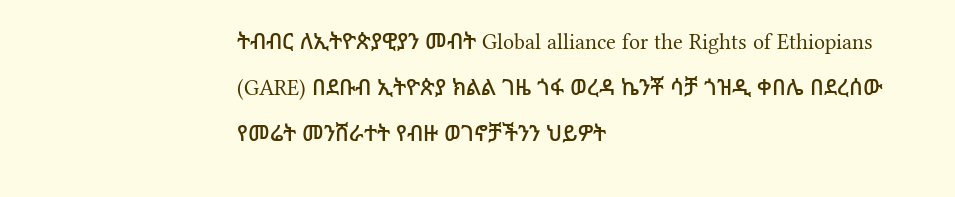ትብብር ለኢትዮጵያዊያን መብት Global alliance for the Rights of Ethiopians (GARE) በደቡብ ኢትዮጵያ ክልል ገዜ ጎፋ ወረዳ ኬንቾ ሳቻ ጎዝዲ ቀበሌ በደረሰው የመሬት መንሸራተት የብዙ ወገኖቻችንን ህይዎት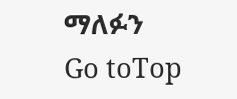ማለፉን
Go toTop